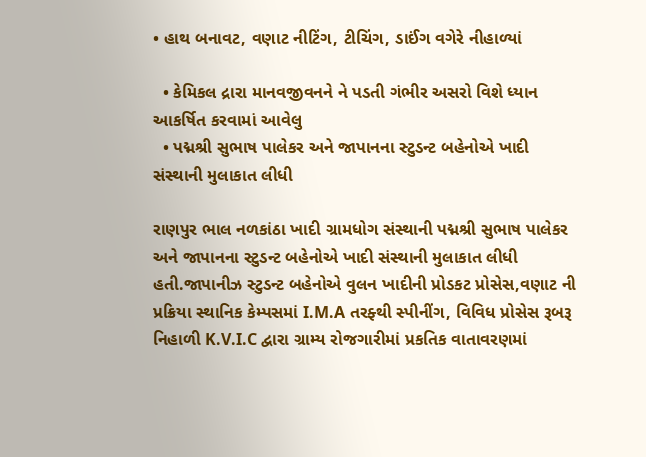• હાથ બનાવટ, વણાટ નીટિંગ, ટીચિંગ, ડાઈંગ વગેરે નીહાળ્યાં

  • કેમિકલ દ્રારા માનવજીવનને ને પડતી ગંભીર અસરો વિશે ધ્યાન આકર્ષિત કરવામાં આવેલુ
  • પદ્મશ્રી સુભાષ પાલેકર અને જાપાનના સ્ટુડન્ટ બહેનોએ ખાદી સંસ્થાની મુલાકાત લીધી

રાણપુર ભાલ નળકાંઠા ખાદી ગ્રામધોગ સંસ્થાની પદ્મશ્રી સુભાષ પાલેકર અને જાપાનના સ્ટુડન્ટ બહેનોએ ખાદી સંસ્થાની મુલાકાત લીધી હતી.જાપાનીઝ સ્ટુડન્ટ બહેનોએ વુલન ખાદીની પ્રોડકટ પ્રોસેસ,વણાટ ની પ્રક્રિયા સ્થાનિક કેમ્પસમાં I.M.A તરફ્થી સ્પીનીંગ, વિવિધ પ્રોસેસ રૂબરૂ નિહાળી K.V.I.C દ્વારા ગ્રામ્ય રોજગારીમાં પ્રકતિક વાતાવરણમાં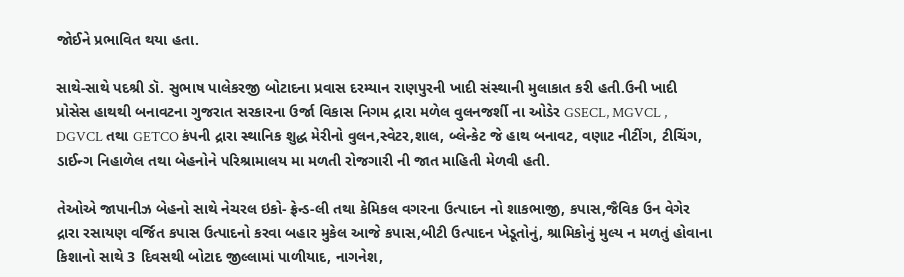જોઈને પ્રભાવિત થયા હતા.

સાથે-સાથે પદશ્રી ડૉ. સુભાષ પાલેકરજી બોટાદના પ્રવાસ દરમ્યાન રાણપુરની ખાદી સંસ્થાની મુલાકાત કરી હતી.ઉની ખાદી પ્રોસેસ હાથથી બનાવટના ગુજરાત સરકારના ઉર્જા વિકાસ નિગમ દ્રારા મળેલ વુલનજર્શી ના ઓડેર GSECL, MGVCL , DGVCL તથા GETCO કંપની દ્રારા સ્થાનિક શુદ્ધ મેરીનો વુલન,સ્વેટર,શાલ, બ્લેન્કેટ જે હાથ બનાવટ, વણાટ નીટીંગ, ટીચિંગ, ડાઈન્ગ નિહાળેલ તથા બેહનોને પરિશ્રામાલય મા મળતી રોજગારી ની જાત માહિતી મેળવી હતી.

તેઓએ જાપાનીઝ બેહનો સાથે નેચરલ ઇકો- ફ્રેન્ડ-લી તથા કેમિકલ વગરના ઉત્પાદન નો શાકભાજી, કપાસ,જૈવિક ઉન વેગેર દ્રારા રસાયણ વર્જિત કપાસ ઉત્પાદનો કરવા બહાર મુકેલ આજે કપાસ,બીટી ઉત્પાદન ખેડૂતોનું, શ્રામિકોનું મુલ્ય ન મળતું હોવાના કિશાનો સાથે 3 દિવસથી બોટાદ જીલ્લામાં પાળીયાદ, નાગનેશ,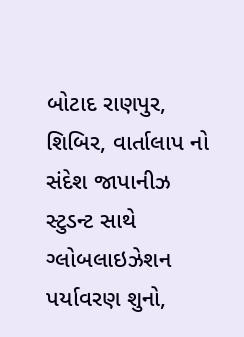બોટાદ રાણપુર, શિબિર, વાર્તાલાપ નો સંદેશ જાપાનીઝ સ્ટુડન્ટ સાથે ગ્લોબલાઇઝેશન પર્યાવરણ શુનો,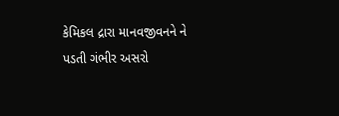કેમિકલ દ્રારા માનવજીવનને ને પડતી ગંભીર અસરો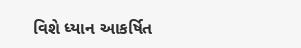વિશે ધ્યાન આકર્ષિત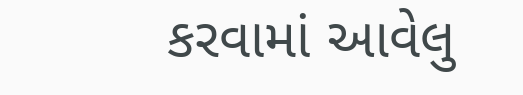કરવામાં આવેલુ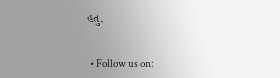હતુ.


  • Follow us on: